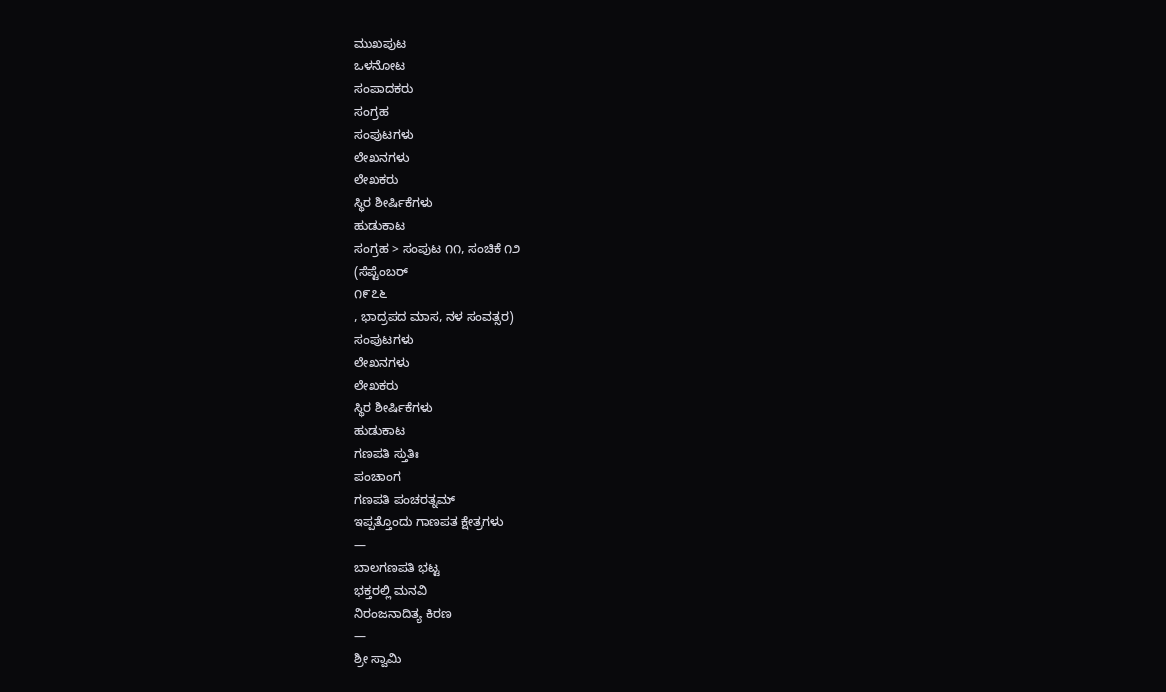ಮುಖಪುಟ
ಒಳನೋಟ
ಸಂಪಾದಕರು
ಸಂಗ್ರಹ
ಸಂಪುಟಗಳು
ಲೇಖನಗಳು
ಲೇಖಕರು
ಸ್ಥಿರ ಶೀರ್ಷಿಕೆಗಳು
ಹುಡುಕಾಟ
ಸಂಗ್ರಹ > ಸಂಪುಟ ೧೧, ಸಂಚಿಕೆ ೧೨
(ಸೆಪ್ಟೆಂಬರ್
೧೯೭೬
, ಭಾದ್ರಪದ ಮಾಸ, ನಳ ಸಂವತ್ಸರ)
ಸಂಪುಟಗಳು
ಲೇಖನಗಳು
ಲೇಖಕರು
ಸ್ಥಿರ ಶೀರ್ಷಿಕೆಗಳು
ಹುಡುಕಾಟ
ಗಣಪತಿ ಸ್ತುತಿಃ
ಪಂಚಾಂಗ
ಗಣಪತಿ ಪಂಚರತ್ನಮ್
ಇಪ್ಪತ್ತೊಂದು ಗಾಣಪತ ಕ್ಷೇತ್ರಗಳು
—
ಬಾಲಗಣಪತಿ ಭಟ್ಟ
ಭಕ್ತರಲ್ಲಿ ಮನವಿ
ನಿರಂಜನಾದಿತ್ಯ ಕಿರಣ
—
ಶ್ರೀ ಸ್ವಾಮಿ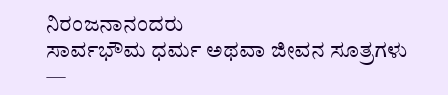ನಿರಂಜನಾನಂದರು
ಸಾರ್ವಭೌಮ ಧರ್ಮ ಅಥವಾ ಜೀವನ ಸೂತ್ರಗಳು
—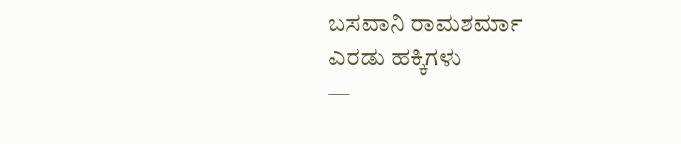ಬಸವಾನಿ ರಾಮಶರ್ಮಾ
ಎರಡು ಹಕ್ಕಿಗಳು
—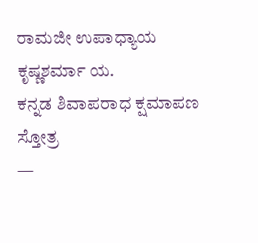ರಾಮಜೀ ಉಪಾಧ್ಯಾಯ
ಕೃಷ್ಣಶರ್ಮಾ ಯ.
ಕನ್ನಡ ಶಿವಾಪರಾಧ ಕ್ಷಮಾಪಣ ಸ್ತೋತ್ರ
—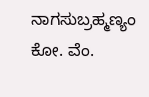ನಾಗಸುಬ್ರಹ್ಮಣ್ಯಂ ಕೋ. ವೆಂ.